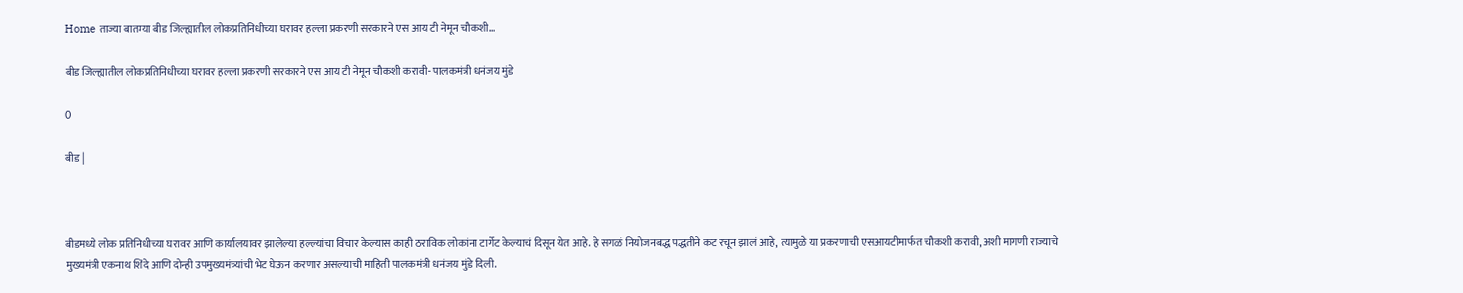Home ताज्या बातम्या बीड जिल्ह्यातील लोकप्रतिनिधीच्या घरावर हल्ला प्रकरणी सरकारने एस आय टी नेमून चौकशी...

बीड जिल्ह्यातील लोकप्रतिनिधीच्या घरावर हल्ला प्रकरणी सरकारने एस आय टी नेमून चौकशी करावी- पालकमंत्री धनंजय मुंडे

0

बीड |



बीडमध्ये लोक प्रतिनिधीच्या घरावर आणि कार्यालयावर झालेल्या हल्ल्यांचा विचार केल्यास काही ठराविक लोकांना टार्गेट केल्याचं दिसून येत आहे. हे सगळं नियोजनबद्ध पद्धतीने कट रचून झालं आहे, त्यामुळे या प्रकरणाची एसआयटीमार्फत चौकशी करावी, अशी मागणी राज्याचे मुख्यमंत्री एकनाथ शिंदे आणि दोन्ही उपमुख्यमंत्र्यांची भेट घेऊन करणार असल्याची माहिती पालकमंत्री धनंजय मुंडे दिली.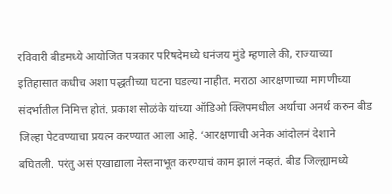रविवारी बीडमध्ये आयोजित पत्रकार परिषदेमध्ये धनंजय मुंडे म्हणाले की, राज्याच्या इतिहासात कधीच अशा पद्धतीच्या घटना घडल्या नाहीत. मराठा आरक्षणाच्या मागणीच्या संदर्भातील निमित्त होतं. प्रकाश सोळंके यांच्या ऑडिओ क्लिपमधील अर्थाचा अनर्थ करुन बीड जिल्हा पेटवण्याचा प्रयत्न करण्यात आला आहे. ‘आरक्षणाची अनेक आंदोलनं देशाने बघितली. परंतु असं एखाद्याला नेस्तनाभूत करण्याचं काम झालं नव्हतं. बीड जिल्ह्यामध्ये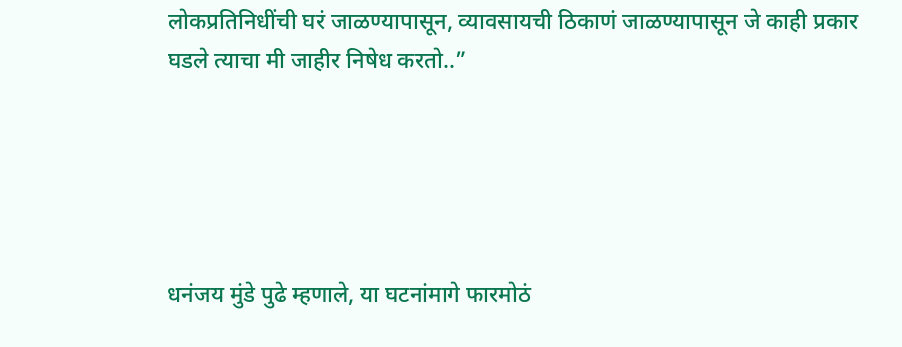लोकप्रतिनिधींची घरं जाळण्यापासून, व्यावसायची ठिकाणं जाळण्यापासून जे काही प्रकार घडले त्याचा मी जाहीर निषेध करतो..”





धनंजय मुंडे पुढे म्हणाले, या घटनांमागे फारमोठं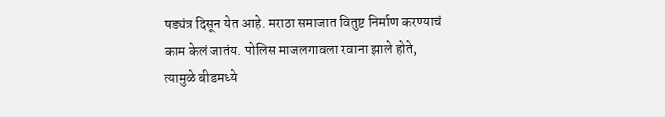षड्यंत्र दिसून येत आहे. मराठा समाजात वितुष्ट निर्माण करण्याचं काम केलं जातंय. पोलिस माजलगावला रवाना झाले होते, त्यामुळे बीडमध्ये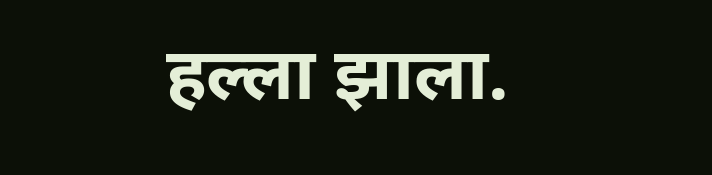हल्ला झाला.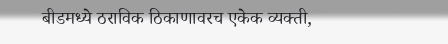बीडमध्ये ठराविक ठिकाणावरच एकेक व्यक्ती,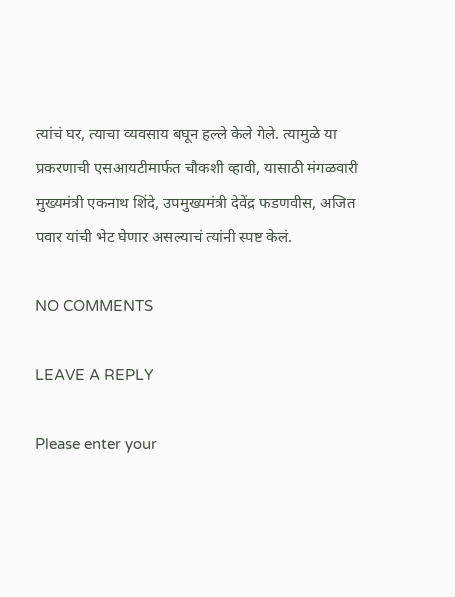त्यांचं घर, त्याचा व्यवसाय बघून हल्ले केले गेले. त्यामुळे या प्रकरणाची एसआयटीमार्फत चौकशी व्हावी, यासाठी मंगळवारी मुख्यमंत्री एकनाथ शिंदे, उपमुख्यमंत्री देवेंद्र फडणवीस, अजित पवार यांची भेट घेणार असल्याचं त्यांनी स्पष्ट केलं.

NO COMMENTS

LEAVE A REPLY

Please enter your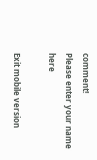comment!
Please enter your name here

Exit mobile version